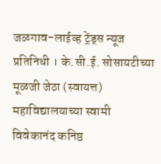जळगाव-लाईव्ह ट्रेंड्स न्यूज प्रतिनिधी । के.सी.ई. सोसायटीच्या मूळजी जेठा (स्वायत्त) महाविद्यालयाच्या स्वामी विवेकानंद कनिष्ठ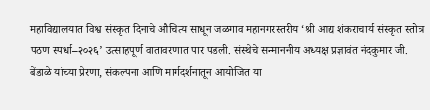महाविद्यालयात विश्व संस्कृत दिनाचे औचित्य साधून जळगाव महानगरस्तरीय ‘श्री आद्य शंकराचार्य संस्कृत स्तोत्र पठण स्पर्धा–२०२६’ उत्साहपूर्ण वातावरणात पार पडली. संस्थेचे सन्माननीय अध्यक्ष प्रज्ञावंत नंदकुमार जी. बेंडाळे यांच्या प्रेरणा, संकल्पना आणि मार्गदर्शनातून आयोजित या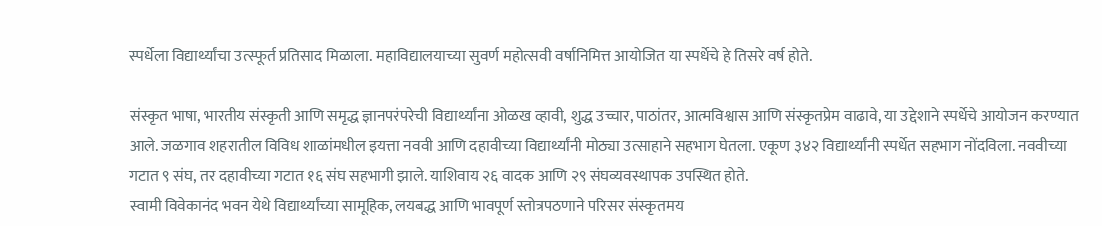स्पर्धेला विद्यार्थ्यांचा उत्स्फूर्त प्रतिसाद मिळाला. महाविद्यालयाच्या सुवर्ण महोत्सवी वर्षानिमित्त आयोजित या स्पर्धेचे हे तिसरे वर्ष होते.

संस्कृत भाषा, भारतीय संस्कृती आणि समृद्ध ज्ञानपरंपरेची विद्यार्थ्यांना ओळख व्हावी, शुद्ध उच्चार, पाठांतर, आत्मविश्वास आणि संस्कृतप्रेम वाढावे, या उद्देशाने स्पर्धेचे आयोजन करण्यात आले. जळगाव शहरातील विविध शाळांमधील इयत्ता नववी आणि दहावीच्या विद्यार्थ्यांनी मोठ्या उत्साहाने सहभाग घेतला. एकूण ३४२ विद्यार्थ्यांनी स्पर्धेत सहभाग नोंदविला. नववीच्या गटात ९ संघ, तर दहावीच्या गटात १६ संघ सहभागी झाले. याशिवाय २६ वादक आणि २९ संघव्यवस्थापक उपस्थित होते.
स्वामी विवेकानंद भवन येथे विद्यार्थ्यांच्या सामूहिक, लयबद्ध आणि भावपूर्ण स्तोत्रपठणाने परिसर संस्कृतमय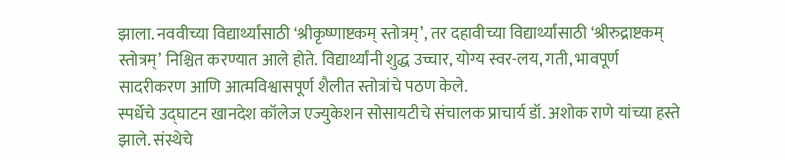झाला. नववीच्या विद्यार्थ्यांसाठी ‘श्रीकृष्णाष्टकम् स्तोत्रम्’, तर दहावीच्या विद्यार्थ्यांसाठी ‘श्रीरुद्राष्टकम् स्तोत्रम्’ निश्चित करण्यात आले होते. विद्यार्थ्यांनी शुद्ध उच्चार, योग्य स्वर-लय, गती, भावपूर्ण सादरीकरण आणि आत्मविश्वासपूर्ण शैलीत स्तोत्रांचे पठण केले.
स्पर्धेचे उद्घाटन खानदेश कॉलेज एज्युकेशन सोसायटीचे संचालक प्राचार्य डॉ. अशोक राणे यांच्या हस्ते झाले. संस्थेचे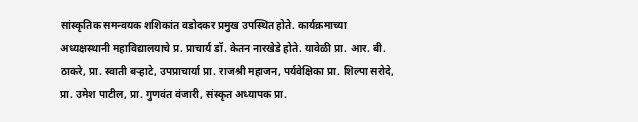सांस्कृतिक समन्वयक शशिकांत वडोदकर प्रमुख उपस्थित होते. कार्यक्रमाच्या अध्यक्षस्थानी महाविद्यालयाचे प्र. प्राचार्य डॉ. केतन नारखेडे होते. यावेळी प्रा. आर. बी. ठाकरे, प्रा. स्वाती बऱ्हाटे, उपप्राचार्या प्रा. राजश्री महाजन, पर्यवेक्षिका प्रा. शिल्पा सरोदे, प्रा. उमेश पाटील, प्रा. गुणवंत वंजारी, संस्कृत अध्यापक प्रा.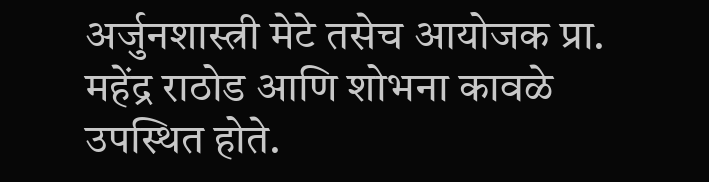अर्जुनशास्त्री मेटे तसेच आयोजक प्रा. महेंद्र राठोड आणि शोभना कावळे उपस्थित होते.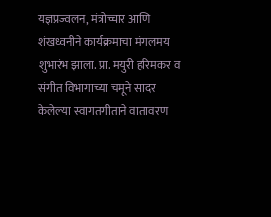यज्ञप्रज्वलन, मंत्रोच्चार आणि शंखध्वनीने कार्यक्रमाचा मंगलमय शुभारंभ झाला. प्रा. मयुरी हरिमकर व संगीत विभागाच्या चमूने सादर केलेल्या स्वागतगीताने वातावरण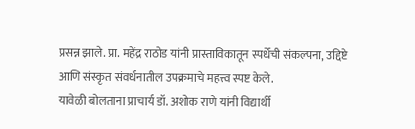प्रसन्न झाले. प्रा. महेंद्र राठोड यांनी प्रास्ताविकातून स्पर्धेची संकल्पना, उद्दिष्टे आणि संस्कृत संवर्धनातील उपक्रमाचे महत्त्व स्पष्ट केले.
यावेळी बोलताना प्राचार्य डॉ. अशोक राणे यांनी विद्यार्थी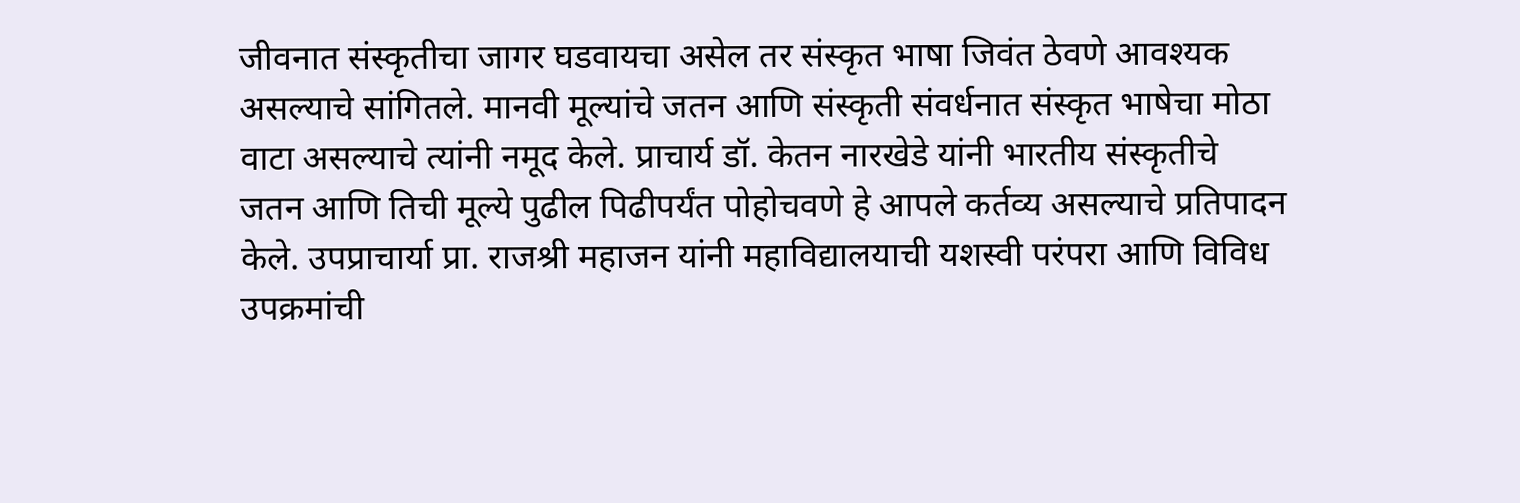जीवनात संस्कृतीचा जागर घडवायचा असेल तर संस्कृत भाषा जिवंत ठेवणे आवश्यक असल्याचे सांगितले. मानवी मूल्यांचे जतन आणि संस्कृती संवर्धनात संस्कृत भाषेचा मोठा वाटा असल्याचे त्यांनी नमूद केले. प्राचार्य डॉ. केतन नारखेडे यांनी भारतीय संस्कृतीचे जतन आणि तिची मूल्ये पुढील पिढीपर्यंत पोहोचवणे हे आपले कर्तव्य असल्याचे प्रतिपादन केले. उपप्राचार्या प्रा. राजश्री महाजन यांनी महाविद्यालयाची यशस्वी परंपरा आणि विविध उपक्रमांची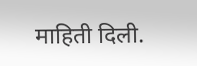माहिती दिली.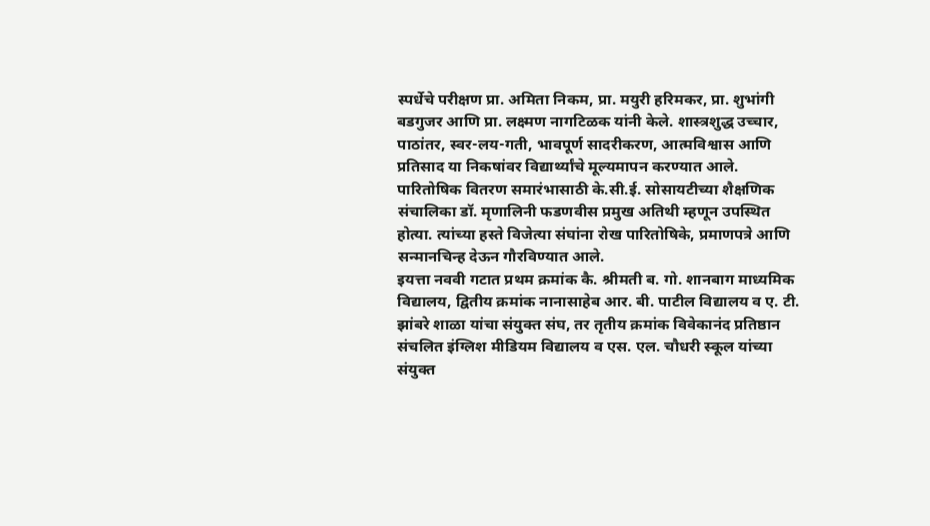स्पर्धेचे परीक्षण प्रा. अमिता निकम, प्रा. मयुरी हरिमकर, प्रा. शुभांगी बडगुजर आणि प्रा. लक्ष्मण नागटिळक यांनी केले. शास्त्रशुद्ध उच्चार, पाठांतर, स्वर-लय-गती, भावपूर्ण सादरीकरण, आत्मविश्वास आणि प्रतिसाद या निकषांवर विद्यार्थ्यांचे मूल्यमापन करण्यात आले.
पारितोषिक वितरण समारंभासाठी के.सी.ई. सोसायटीच्या शैक्षणिक संचालिका डॉ. मृणालिनी फडणवीस प्रमुख अतिथी म्हणून उपस्थित होत्या. त्यांच्या हस्ते विजेत्या संघांना रोख पारितोषिके, प्रमाणपत्रे आणि सन्मानचिन्ह देऊन गौरविण्यात आले.
इयत्ता नववी गटात प्रथम क्रमांक कै. श्रीमती ब. गो. शानबाग माध्यमिक विद्यालय, द्वितीय क्रमांक नानासाहेब आर. बी. पाटील विद्यालय व ए. टी. झांबरे शाळा यांचा संयुक्त संघ, तर तृतीय क्रमांक विवेकानंद प्रतिष्ठान संचलित इंग्लिश मीडियम विद्यालय व एस. एल. चौधरी स्कूल यांच्या संयुक्त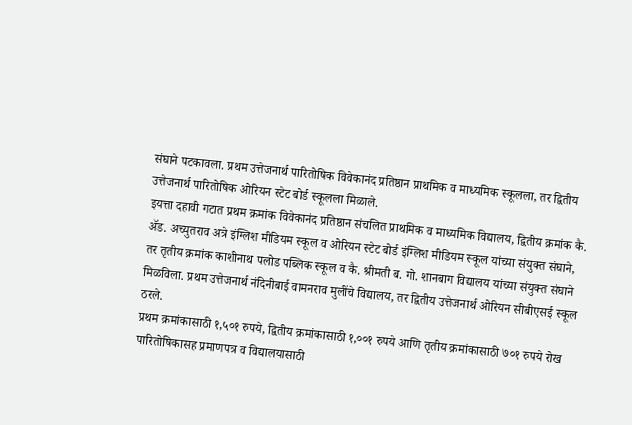संघाने पटकावला. प्रथम उत्तेजनार्थ पारितोषिक विवेकानंद प्रतिष्ठान प्राथमिक व माध्यमिक स्कूलला, तर द्वितीय उत्तेजनार्थ पारितोषिक ओरियन स्टेट बोर्ड स्कूलला मिळाले.
इयत्ता दहावी गटात प्रथम क्रमांक विवेकानंद प्रतिष्ठान संचलित प्राथमिक व माध्यमिक विद्यालय, द्वितीय क्रमांक कै. ॲड. अच्युतराव अत्रे इंग्लिश मीडियम स्कूल व ओरियन स्टेट बोर्ड इंग्लिश मीडियम स्कूल यांच्या संयुक्त संघाने, तर तृतीय क्रमांक काशीनाथ पलोड पब्लिक स्कूल व कै. श्रीमती ब. गो. शानबाग विद्यालय यांच्या संयुक्त संघाने मिळविला. प्रथम उत्तेजनार्थ नंदिनीबाई वामनराव मुलींचे विद्यालय, तर द्वितीय उत्तेजनार्थ ओरियन सीबीएसई स्कूल ठरले.
प्रथम क्रमांकासाठी १,५०१ रुपये, द्वितीय क्रमांकासाठी १,००१ रुपये आणि तृतीय क्रमांकासाठी ७०१ रुपये रोख पारितोषिकासह प्रमाणपत्र व विद्यालयासाठी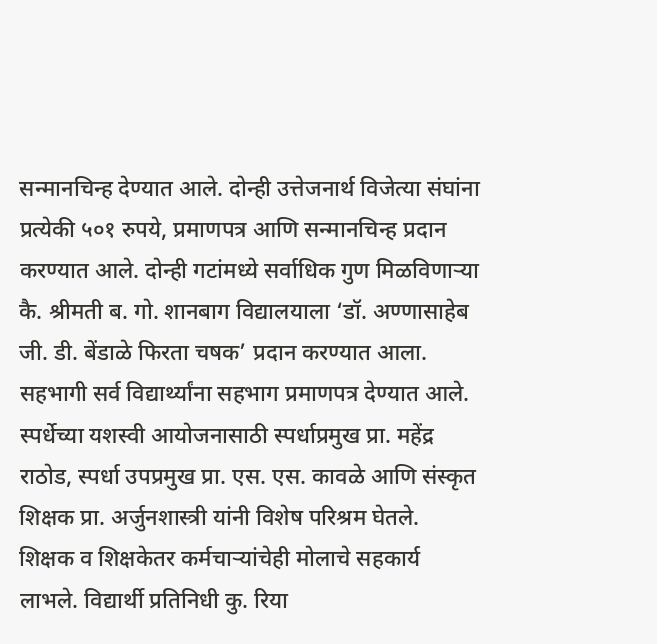सन्मानचिन्ह देण्यात आले. दोन्ही उत्तेजनार्थ विजेत्या संघांना प्रत्येकी ५०१ रुपये, प्रमाणपत्र आणि सन्मानचिन्ह प्रदान करण्यात आले. दोन्ही गटांमध्ये सर्वाधिक गुण मिळविणाऱ्या कै. श्रीमती ब. गो. शानबाग विद्यालयाला ‘डॉ. अण्णासाहेब जी. डी. बेंडाळे फिरता चषक’ प्रदान करण्यात आला. सहभागी सर्व विद्यार्थ्यांना सहभाग प्रमाणपत्र देण्यात आले.
स्पर्धेच्या यशस्वी आयोजनासाठी स्पर्धाप्रमुख प्रा. महेंद्र राठोड, स्पर्धा उपप्रमुख प्रा. एस. एस. कावळे आणि संस्कृत शिक्षक प्रा. अर्जुनशास्त्री यांनी विशेष परिश्रम घेतले. शिक्षक व शिक्षकेतर कर्मचाऱ्यांचेही मोलाचे सहकार्य लाभले. विद्यार्थी प्रतिनिधी कु. रिया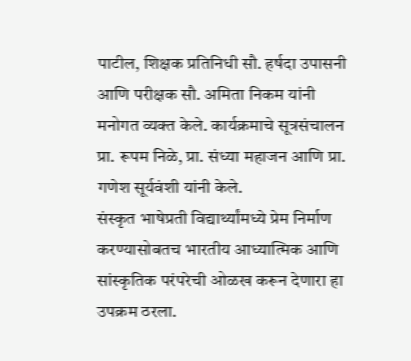पाटील, शिक्षक प्रतिनिधी सौ. हर्षदा उपासनी आणि परीक्षक सौ. अमिता निकम यांनी मनोगत व्यक्त केले. कार्यक्रमाचे सूत्रसंचालन प्रा. रूपम निळे, प्रा. संध्या महाजन आणि प्रा. गणेश सूर्यवंशी यांनी केले.
संस्कृत भाषेप्रती विद्यार्थ्यांमध्ये प्रेम निर्माण करण्यासोबतच भारतीय आध्यात्मिक आणि सांस्कृतिक परंपरेची ओळख करून देणारा हा उपक्रम ठरला.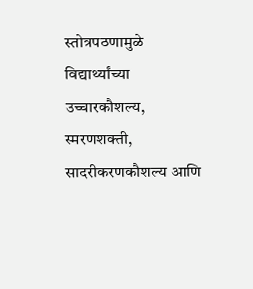स्तोत्रपठणामुळे विद्यार्थ्यांच्या उच्चारकौशल्य, स्मरणशक्ती, सादरीकरणकौशल्य आणि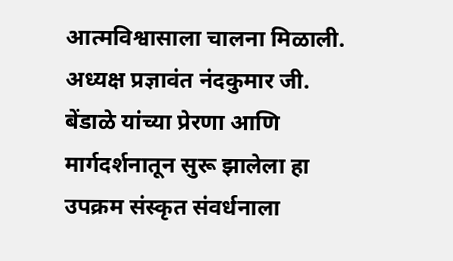आत्मविश्वासाला चालना मिळाली. अध्यक्ष प्रज्ञावंत नंदकुमार जी. बेंडाळे यांच्या प्रेरणा आणि मार्गदर्शनातून सुरू झालेला हा उपक्रम संस्कृत संवर्धनाला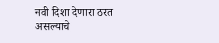नवी दिशा देणारा ठरत असल्याचे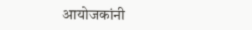आयोजकांनी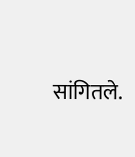सांगितले.